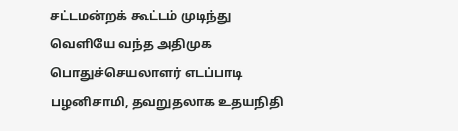சட்டமன்றக் கூட்டம் முடிந்து வெளியே வந்த அதிமுக பொதுச்செயலாளர் எடப்பாடி பழனிசாமி, தவறுதலாக உதயநிதி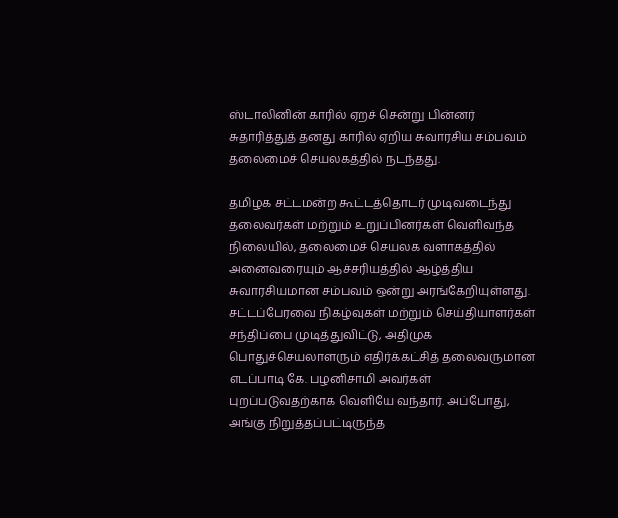ஸ்டாலினின் காரில் ஏறச் சென்று பின்னர் சுதாரித்துத் தனது காரில் ஏறிய சுவாரசிய சம்பவம் தலைமைச் செயலகத்தில் நடந்தது.

தமிழக சட்டமன்ற கூட்டத்தொடர் முடிவடைந்து தலைவர்கள் மற்றும் உறுப்பினர்கள் வெளிவந்த நிலையில், தலைமைச் செயலக வளாகத்தில் அனைவரையும் ஆச்சரியத்தில் ஆழ்த்திய சுவாரசியமான சம்பவம் ஒன்று அரங்கேறியுள்ளது. சட்டப்பேரவை நிகழ்வுகள் மற்றும் செய்தியாளர்கள் சந்திப்பை முடித்துவிட்டு, அதிமுக பொதுச்செயலாளரும் எதிர்க்கட்சித் தலைவருமான எடப்பாடி கே. பழனிசாமி அவர்கள் புறப்படுவதற்காக வெளியே வந்தார். அப்போது, அங்கு நிறுத்தப்பட்டிருந்த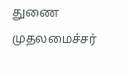துணை முதலமைச்சர்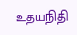உதயநிதி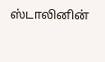ஸ்டாலினின்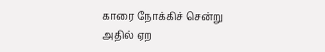காரை நோக்கிச் சென்று அதில் ஏற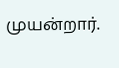முயன்றார்.